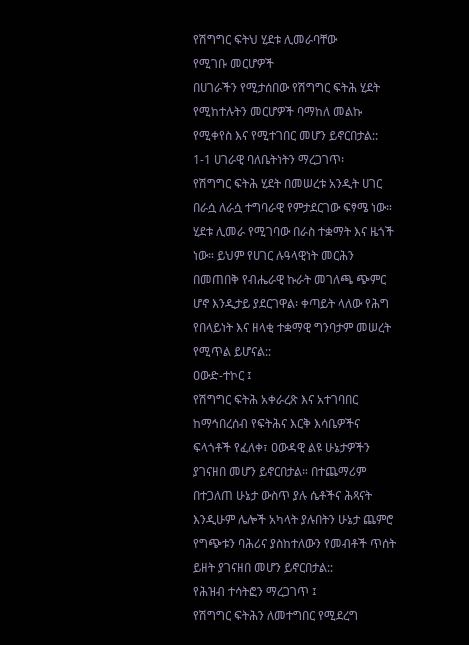የሽግግር ፍትህ ሂደቱ ሊመራባቸው
የሚገቡ መርሆዎች
በሀገራችን የሚታሰበው የሽግግር ፍትሕ ሂደት የሚከተሉትን መርሆዎች ባማከለ መልኩ የሚቀየስ እና የሚተገበር መሆን ይኖርበታል::
1-1 ሀገራዊ ባለቤትነትን ማረጋገጥ፡
የሽግግር ፍትሕ ሂደት በመሠረቱ አንዲት ሀገር በራሷ ለራሷ ተግባራዊ የምታደርገው ፍፃሜ ነው። ሂደቱ ሊመራ የሚገባው በራስ ተቋማት እና ዜጎች ነው። ይህም የሀገር ሉዓላዊነት መርሕን በመጠበቅ የብሔራዊ ኩራት መገለጫ ጭምር ሆኖ እንዲታይ ያደርገዋል፡ ቀጣይት ላለው የሕግ የበላይነት እና ዘላቂ ተቋማዊ ግንባታም መሠረት የሚጥል ይሆናል::
ዐውድ-ተኮር ፤
የሽግግር ፍትሕ አቀራረጽ እና አተገባበር ከማኅበረሰብ የፍትሕና እርቅ እሳቤዎችና ፍላጎቶች የፈለቀ፣ ዐውዳዊ ልዩ ሁኔታዎችን ያገናዘበ መሆን ይኖርበታል። በተጨማሪም በተጋለጠ ሁኔታ ውስጥ ያሉ ሴቶችና ሕጻናት እንዲሁም ሌሎች አካላት ያሉበትን ሁኔታ ጨምሮ የግጭቱን ባሕሪና ያስከተለውን የመብቶች ጥሰት ይዘት ያገናዘበ መሆን ይኖርበታል::
የሕዝብ ተሳትፎን ማረጋገጥ ፤
የሽግግር ፍትሕን ለመተግበር የሚደረግ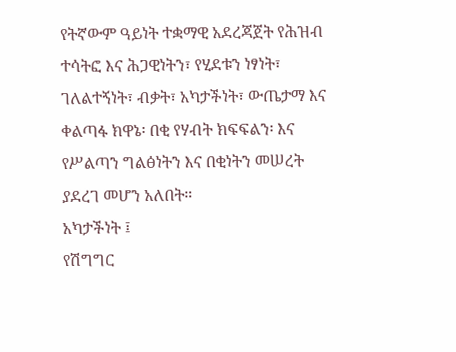የትኛውም ዓይነት ተቋማዊ አደረጃጀት የሕዝብ ተሳትፎ እና ሕጋዊነትን፣ የሂደቱን ነፃነት፣ ገለልተኝነት፣ ብቃት፣ አካታችነት፣ ውጤታማ እና ቀልጣፋ ክዋኔ፡ በቂ የሃብት ክፍፍልን፡ እና የሥልጣን ግልፅነትን እና በቂነትን መሠረት ያደረገ መሆን አለበት።
አካታችነት ፤
የሽግግር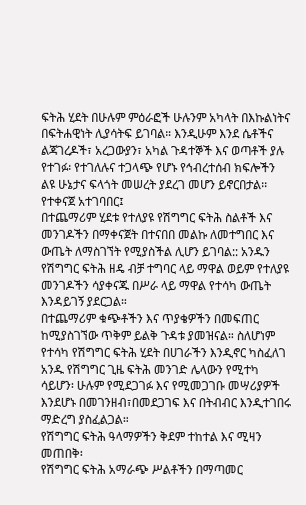ፍትሕ ሂደት በሁሉም ምዕራፎች ሁሉንም አካላት በእኩልነትና በፍትሐዊነት ሊያሳትፍ ይገባል። እንዲሁም እንደ ሴቶችና ልጃገረዶች፣ አረጋውያን፣ አካል ጉዳተኞች እና ወጣቶች ያሉ የተገፉ፡ የተገለሉና ተጋላጭ የሆኑ የኅብረተሰብ ክፍሎችን ልዩ ሁኔታና ፍላጎት መሠረት ያደረገ መሆን ይኖርበታል፡፡
የተቀናጀ አተገባበር፤
በተጨማሪም ሂደቱ የተለያዩ የሽግግር ፍትሕ ስልቶች እና መንገዶችን በማቀናጀት በተናበበ መልኩ ለመተግበር እና ውጤት ለማስገኘት የሚያስችል ሊሆን ይገባል:: አንዱን የሽግግር ፍትሕ ዘዴ ብቻ ተግባር ላይ ማዋል ወይም የተለያዩ መንገዶችን ሳያቀናጁ በሥራ ላይ ማዋል የተሳካ ውጤት እንዳይገኝ ያደርጋል።
በተጨማሪም ቁጭቶችን እና ጥያቄዎችን በመፍጠር ከሚያስገኘው ጥቅም ይልቅ ጉዳቱ ያመዝናል። ስለሆነም የተሳካ የሽግግር ፍትሕ ሂደት በሀገራችን እንዲኖር ካስፈለገ አንዱ የሽግግር ጊዜ ፍትሕ መንገድ ሌላውን የሚተካ ሳይሆን፡ ሁሉም የሚደጋገፉ እና የሚመጋገቡ መሣሪያዎች እንደሆኑ በመገንዘብ፣በመደጋገፍ እና በትብብር እንዲተገበሩ ማድረግ ያስፈልጋል።
የሽግግር ፍትሕ ዓላማዎችን ቅደም ተከተል እና ሚዛን መጠበቅ፡
የሽግግር ፍትሕ አማራጭ ሥልቶችን በማጣመር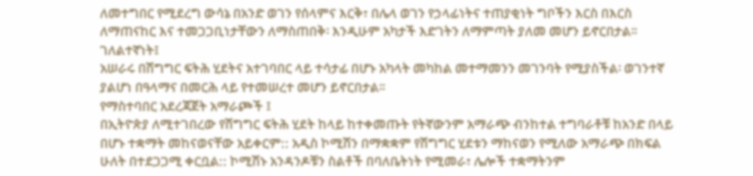ለመተግበር የሚደረግ ውሳኔ በአንድ ወገን የሰላምና እርቅ፣ በሌላ ወገን የኃላፊነትና ተጠያቂነት ግቦችን እርስ በእርስ ለማጠናከር እና ተመጋጋቢነታቸውን ለማስጠበቅ፡ እንዲሁም አካታች እድገትን ለማምጣት ያለመ መሆን ይኖርበታል፡፡
ገለልተኛነት፤
አሠራሩ በሽግግር ፍትሕ ሂደትና አተገባበር ላይ ተሳታፊ በሆኑ አካላት መካከል መተማመንን መገንባት የሚያስችል፡ ወገንተኛ ያልሆነ በዓላማና በመርሕ ላይ የተመሠረተ መሆን ይኖርበታል፡፡
የማስተባበር አደረጃጀት አማራጮች ፤
በኢትዮጵያ ለሚተገበረው የሽግግር ፍትሕ ሂደት ከላይ ከተቀመጡት የትኛውንም አማራጭ ብንከተል ተግባራቶቹ ከአንድ በላይ በሆኑ ተቋማት መከናወናቸው አይቀርም:: አዲስ ኮሚሽን በማቋቋም የሽግግር ሂደቱን ማከናወን የሚለው አማራጭ በክፍል ሁለት በተደጋጋሚ ቀርቧል:: ኮሚሽኑ አንዳንዶቹን ስልቶች በባለቤትነት የሚመራ፣ ሌሎች ተቋማትንም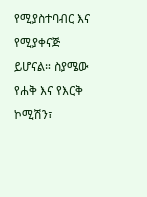የሚያስተባብር እና የሚያቀናጅ ይሆናል። ስያሜው የሐቅ እና የእርቅ ኮሚሽን፣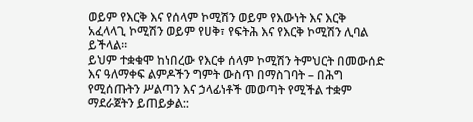ወይም የእርቅ እና የሰላም ኮሚሽን ወይም የእውነት እና እርቅ አፈላላጊ ኮሚሽን ወይም የሀቅ፣ የፍትሕ እና የእርቅ ኮሚሽን ሊባል ይችላል።
ይህም ተቋቁሞ ከነበረው የእርቀ ሰላም ኮሚሽን ትምህርት በመውሰድ እና ዓለማቀፍ ልምዶችን ግምት ውስጥ በማስገባት – በሕግ የሚሰጡትን ሥልጣን እና ኃላፊነቶች መወጣት የሚችል ተቋም ማደራጀትን ይጠይቃል::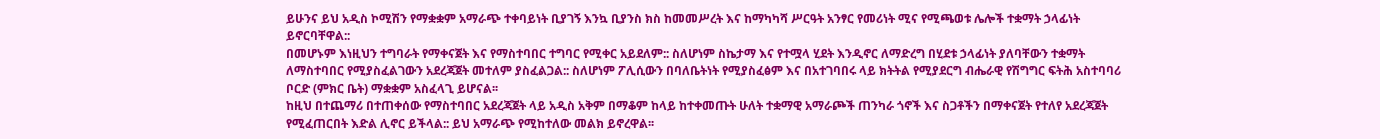ይሁንና ይህ አዲስ ኮሚሽን የማቋቋም አማራጭ ተቀባይነት ቢያገኝ እንኳ ቢያንስ ክስ ከመመሥረት እና ከማካካሻ ሥርዓት አንፃር የመሪነት ሚና የሚጫወቱ ሌሎች ተቋማት ኃላፊነት ይኖርባቸዋል::
በመሆኑም እነዚህን ተግባራት የማቀናጀት እና የማስተባበር ተግባር የሚቀር አይደለም:: ስለሆነም ስኬታማ እና የተሟላ ሂደት እንዲኖር ለማድረግ በሂደቱ ኃላፊነት ያለባቸውን ተቋማት ለማስተባበር የሚያስፈልገውን አደረጃጀት መተለም ያስፈልጋል:: ስለሆነም ፖሊሲውን በባለቤትነት የሚያስፈፅም እና በአተገባበሩ ላይ ክትትል የሚያደርግ ብሔራዊ የሽግግር ፍትሕ አስተባባሪ ቦርድ (ምክር ቤት) ማቋቋም አስፈላጊ ይሆናል፡፡
ከዚህ በተጨማሪ በተጠቀሰው የማስተባበር አደረጃጀት ላይ አዲስ አቅም በማቆም ከላይ ከተቀመጡት ሁለት ተቋማዊ አማራጮች ጠንካራ ጎኖች እና ስጋቶችን በማቀናጀት የተለየ አደረጃጀት የሚፈጠርበት እድል ሊኖር ይችላል:: ይህ አማራጭ የሚከተለው መልክ ይኖረዋል፡፡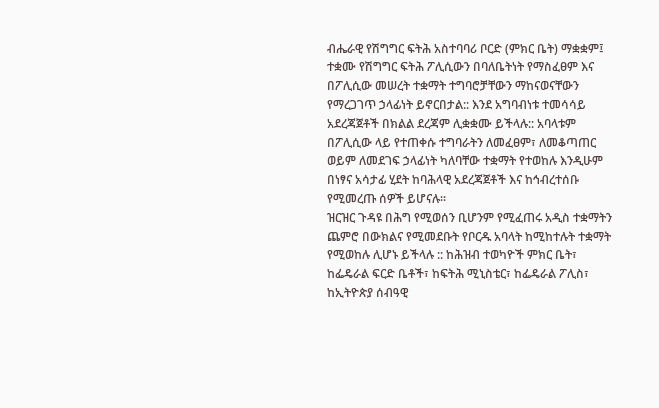ብሔራዊ የሽግግር ፍትሕ አስተባባሪ ቦርድ (ምክር ቤት) ማቋቋም፤ ተቋሙ የሽግግር ፍትሕ ፖሊሲውን በባለቤትነት የማስፈፀም እና በፖሊሲው መሠረት ተቋማት ተግባሮቻቸውን ማከናወናቸውን የማረጋገጥ ኃላፊነት ይኖርበታል:: እንደ አግባብነቱ ተመሳሳይ አደረጃጀቶች በክልል ደረጃም ሊቋቋሙ ይችላሉ:: አባላቱም በፖሊሲው ላይ የተጠቀሱ ተግባራትን ለመፈፀም፣ ለመቆጣጠር ወይም ለመደገፍ ኃላፊነት ካለባቸው ተቋማት የተወከሉ እንዲሁም በነፃና አሳታፊ ሂደት ከባሕላዊ አደረጃጀቶች እና ከኅብረተሰቡ የሚመረጡ ሰዎች ይሆናሉ፡፡
ዝርዝር ጉዳዩ በሕግ የሚወሰን ቢሆንም የሚፈጠሩ አዲስ ተቋማትን ጨምሮ በውክልና የሚመደቡት የቦርዱ አባላት ከሚከተሉት ተቋማት የሚወከሉ ሊሆኑ ይችላሉ :: ከሕዝብ ተወካዮች ምክር ቤት፣ ከፌዴራል ፍርድ ቤቶች፣ ከፍትሕ ሚኒስቴር፣ ከፌዴራል ፖሊስ፣ ከኢትዮጵያ ሰብዓዊ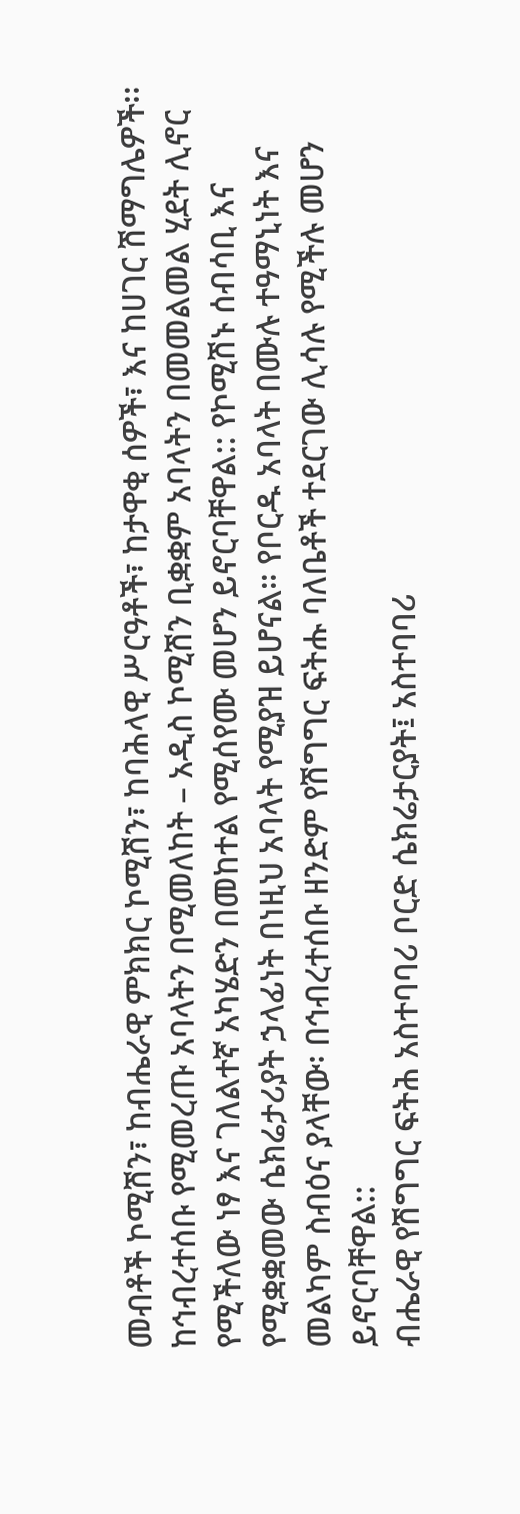መብቶች ኮሚሽን፣ ከብሔራዊ ምክክር ኮሚሽን፣ ከባሕላዊ ሥርዓቶች፣ ከታዋቂ ሰዎች፣ እና ከሀገር ሽማግሌዎች፡፡
ከኅብረተሰቡ የሚመረጡ አባላትን በሚመለከት – አዲስ ኮሚሽን ቢቋቋም አባላትን በመመልመል ሂደት ሊኖር የሚችለው ነፃ እና ገለልተኛ አካሄድን በመከተል የሚሰየሙ መሆን ይኖርባቸዋል:: የኮሚሽኑ ሰብሳቢ እና የሚቋቋመው ሴክሬታሪያት ኃላፊነት በነዚህ አባላት የሚያዝ ይሆናል። የቦርዱ አባላት በሙሉ ተዓማኒነት እና መልካም ስብዕና ያላቸው፡ በኅብረተሰቡ ዘንድም የሽግግር ፍትሑ ባለቤቶች ተደርገው ሊሳሉ የሚችሉ መሆን ይኖርባቸዋል::
ብሔራዊ የሽግግር ፍትሕ አስተባባሪ ቦርድ ሴክሬታርያት፤ አስተባባሪ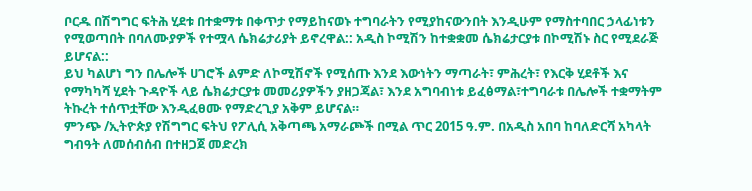ቦርዱ በሽግግር ፍትሕ ሂደቱ በተቋማቱ በቀጥታ የማይከናወኑ ተግባራትን የሚያከናውንበት እንዲሁም የማስተባበር ኃላፊነቱን የሚወጣበት በባለሙያዎች የተሟላ ሴክሬታሪያት ይኖረዋል:: አዲስ ኮሚሽን ከተቋቋመ ሴክሬታርያቱ በኮሚሽኑ ስር የሚደራጅ ይሆናል::
ይህ ካልሆነ ግን በሌሎች ሀገሮች ልምድ ለኮሚሽኖች የሚሰጡ እንደ እውነትን ማጣራት፣ ምሕረት፣ የእርቅ ሂደቶች እና የማካካሻ ሂደት ጉዳዮች ላይ ሴክሬታርያቱ መመሪያዎችን ያዘጋጃል፣ እንደ አግባብነቱ ይፈፅማል፣ተግባራቱ በሌሎች ተቋማትም ትኩረት ተሰጥቷቸው እንዲፈፀሙ የማድረጊያ አቅም ይሆናል።
ምንጭ /ኢትዮጵያ የሽግግር ፍትህ የፖሊሲ አቅጣጫ አማራጮች በሚል ጥር 2015 ዓ.ም. በአዲስ አበባ ከባለድርሻ አካላት ግብዓት ለመሰብሰብ በተዘጋጀ መድረክ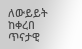ለውይይት ከቀረበ ጥናታዊ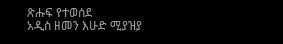ጽሑፍ የተወሰደ
አዲስ ዘመን እሁድ ሚያዝያ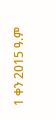1 ቀን 2015 ዓ.ም